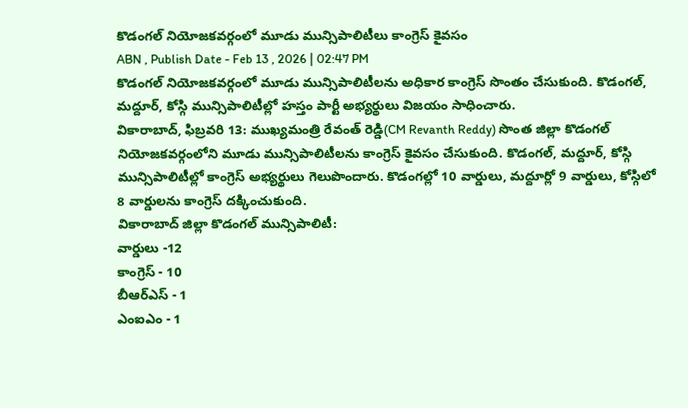కొడంగల్ నియోజకవర్గంలో మూడు మున్సిపాలిటీలు కాంగ్రెస్ కైవసం
ABN , Publish Date - Feb 13 , 2026 | 02:47 PM
కొడంగల్ నియోజకవర్గంలో మూడు మున్సిపాలిటీలను అధికార కాంగ్రెస్ సొంతం చేసుకుంది. కొడంగల్, మద్దూర్, కోస్గి మున్సిపాలిటీల్లో హస్తం పార్టీ అభ్యర్థులు విజయం సాధించారు.
వికారాబాద్, ఫిబ్రవరి 13: ముఖ్యమంత్రి రేవంత్ రెడ్డి(CM Revanth Reddy) సొంత జిల్లా కొడంగల్ నియోజకవర్గంలోని మూడు మున్సిపాలిటీలను కాంగ్రెస్ కైవసం చేసుకుంది. కొడంగల్, మద్దూర్, కోస్గి మున్సిపాలిటీల్లో కాంగ్రెస్ అభ్యర్థులు గెలుపొందారు. కొడంగల్లో 10 వార్డులు, మద్దూర్లో 9 వార్డులు, కోస్గిలో 8 వార్డులను కాంగ్రెస్ దక్కించుకుంది.
వికారాబాద్ జిల్లా కొడంగల్ మున్సిపాలిటీ:
వార్డులు -12
కాంగ్రెస్ - 10
బీఆర్ఎస్ - 1
ఎంఐఎం - 1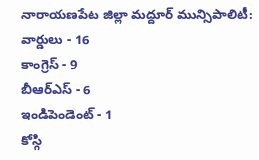నారాయణపేట జిల్లా మద్దూర్ మున్సిపాలిటీ:
వార్డులు - 16
కాంగ్రెస్ - 9
బీఆర్ఎస్ - 6
ఇండిపెండెంట్ - 1
కోస్గి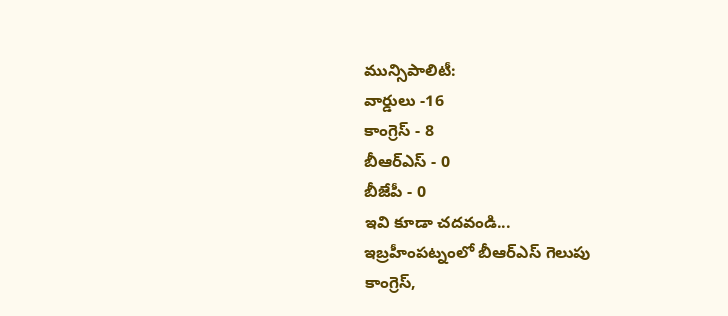మున్సిపాలిటీ:
వార్డులు -16
కాంగ్రెస్ - 8
బీఆర్ఎస్ - 0
బీజేపీ - 0
ఇవి కూడా చదవండి...
ఇబ్రహీంపట్నంలో బీఆర్ఎస్ గెలుపు
కాంగ్రెస్,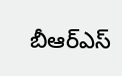బీఆర్ఎస్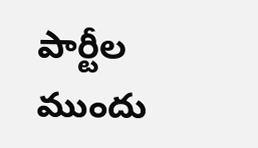పార్టీల ముందు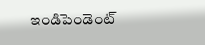ఇండిపెండెంట్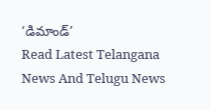‘డిమాండ్’
Read Latest Telangana News And Telugu News